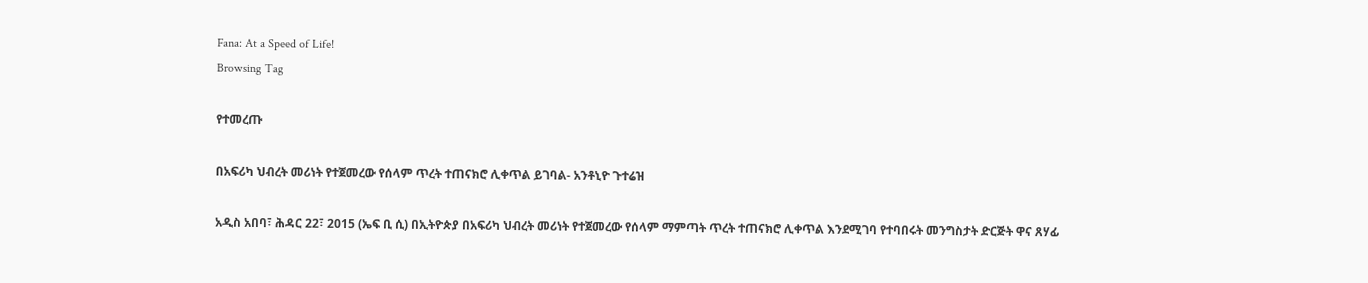Fana: At a Speed of Life!
Browsing Tag

የተመረጡ

በአፍሪካ ህብረት መሪነት የተጀመረው የሰላም ጥረት ተጠናክሮ ሊቀጥል ይገባል- አንቶኒዮ ጉተሬዝ

አዲስ አበባ፣ ሕዳር 22፣ 2015 (ኤፍ ቢ ሲ) በኢትዮጵያ በአፍሪካ ህብረት መሪነት የተጀመረው የሰላም ማምጣት ጥረት ተጠናክሮ ሊቀጥል እንደሚገባ የተባበሩት መንግስታት ድርጅት ዋና ጸሃፊ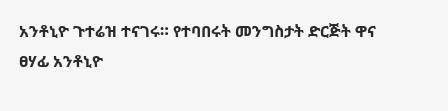አንቶኒዮ ጉተሬዝ ተናገሩ። የተባበሩት መንግስታት ድርጅት ዋና ፀሃፊ አንቶኒዮ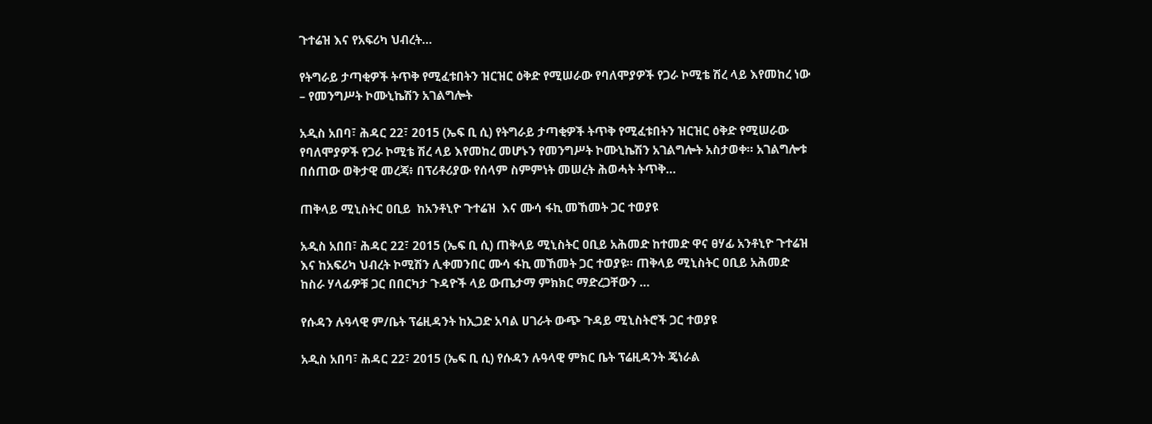ጉተሬዝ እና የአፍሪካ ህብረት…

የትግራይ ታጣቂዎች ትጥቅ የሚፈቱበትን ዝርዝር ዕቅድ የሚሠራው የባለሞያዎች የጋራ ኮሚቴ ሽረ ላይ እየመከረ ነው – የመንግሥት ኮሙኒኬሽን አገልግሎት

አዲስ አበባ፣ ሕዳር 22፣ 2015 (ኤፍ ቢ ሲ) የትግራይ ታጣቂዎች ትጥቅ የሚፈቱበትን ዝርዝር ዕቅድ የሚሠራው የባለሞያዎች የጋራ ኮሚቴ ሽረ ላይ እየመከረ መሆኑን የመንግሥት ኮሙኒኬሽን አገልግሎት አስታወቀ። አገልግሎቱ በሰጠው ወቅታዊ መረጃ፥ በፕሪቶሪያው የሰላም ስምምነት መሠረት ሕወሓት ትጥቅ…

ጠቅላይ ሚኒስትር ዐቢይ  ከአንቶኒዮ ጉተሬዝ  እና ሙሳ ፋኪ መኸመት ጋር ተወያዩ

አዲስ አበበ፣ ሕዳር 22፣ 2015 (ኤፍ ቢ ሲ) ጠቅላይ ሚኒስትር ዐቢይ አሕመድ ከተመድ ዋና ፀሃፊ አንቶኒዮ ጉተሬዝ እና ከአፍሪካ ህብረት ኮሚሽን ሊቀመንበር ሙሳ ፋኪ መኸመት ጋር ተወያዩ። ጠቅላይ ሚኒስትር ዐቢይ አሕመድ  ከስራ ሃላፊዎቹ ጋር በበርካታ ጉዳዮች ላይ ውጤታማ ምክክር ማድረጋቸውን …

የሱዳን ሉዓላዊ ም/ቤት ፕሬዚዳንት ከኢጋድ አባል ሀገራት ውጭ ጉዳይ ሚኒስትሮች ጋር ተወያዩ

አዲስ አበባ፣ ሕዳር 22፣ 2015 (ኤፍ ቢ ሲ) የሱዳን ሉዓላዊ ምክር ቤት ፕሬዚዳንት ጄነራል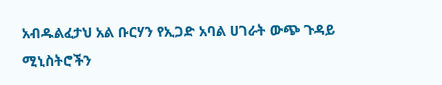አብዱልፈታህ አል ቡርሃን የኢጋድ አባል ሀገራት ውጭ ጉዳይ ሚኒስትሮችን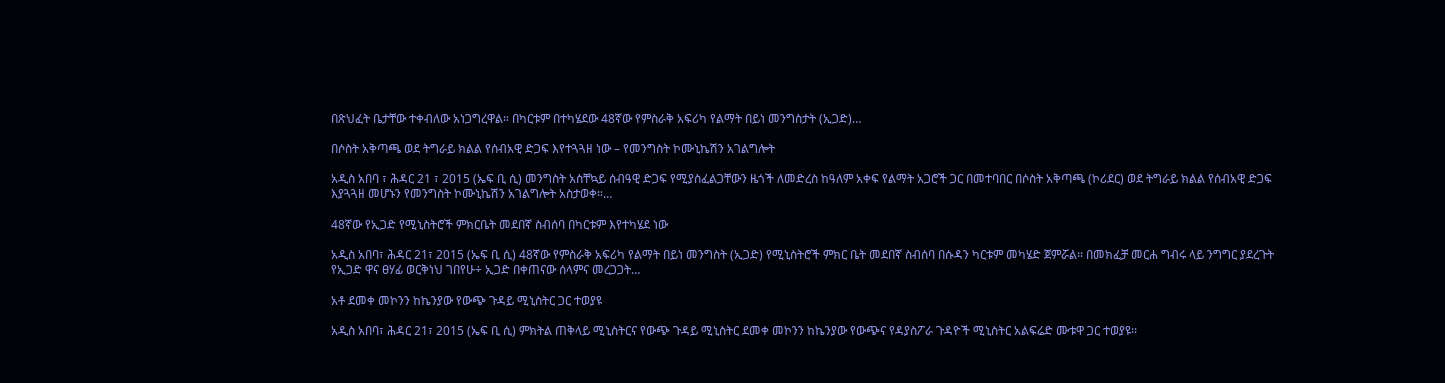በጽህፈት ቤታቸው ተቀብለው አነጋግረዋል። በካርቱም በተካሄደው 48ኛው የምስራቅ አፍሪካ የልማት በይነ መንግስታት (ኢጋድ)…

በሶስት አቅጣጫ ወደ ትግራይ ክልል የሰብአዊ ድጋፍ እየተጓጓዘ ነው – የመንግስት ኮሙኒኬሽን አገልግሎት

አዲስ አበባ ፣ ሕዳር 21 ፣ 2015 (ኤፍ ቢ ሲ) መንግስት አስቸኳይ ሰብዓዊ ድጋፍ የሚያስፈልጋቸውን ዜጎች ለመድረስ ከዓለም አቀፍ የልማት አጋሮች ጋር በመተባበር በሶስት አቅጣጫ (ኮሪደር) ወደ ትግራይ ክልል የሰብአዊ ድጋፍ እያጓጓዘ መሆኑን የመንግስት ኮሙኒኬሽን አገልግሎት አስታወቀ።…

48ኛው የኢጋድ የሚኒስትሮች ምክርቤት መደበኛ ስብሰባ በካርቱም እየተካሄደ ነው

አዲስ አበባ፣ ሕዳር 21፣ 2015 (ኤፍ ቢ ሲ) 48ኛው የምስራቅ አፍሪካ የልማት በይነ መንግስት (ኢጋድ) የሚኒስትሮች ምክር ቤት መደበኛ ስብሰባ በሱዳን ካርቱም መካሄድ ጀምሯል፡፡ በመክፈቻ መርሐ ግብሩ ላይ ንግግር ያደረጉት የኢጋድ ዋና ፀሃፊ ወርቅነህ ገበየሁ÷ ኢጋድ በቀጠናው ሰላምና መረጋጋት…

አቶ ደመቀ መኮንን ከኬንያው የውጭ ጉዳይ ሚኒስትር ጋር ተወያዩ

አዲስ አበባ፣ ሕዳር 21፣ 2015 (ኤፍ ቢ ሲ) ምክትል ጠቅላይ ሚኒስትርና የውጭ ጉዳይ ሚኒስትር ደመቀ መኮንን ከኬንያው የውጭና የዳያስፖራ ጉዳዮች ሚኒስትር አልፍሬድ ሙቱዋ ጋር ተወያዩ፡፡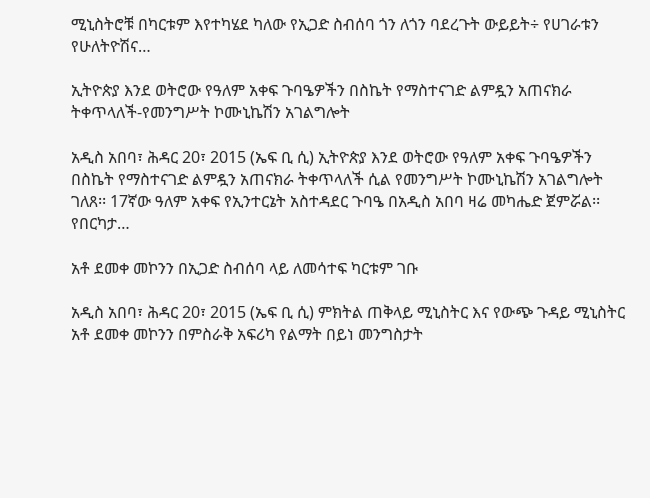ሚኒስትሮቹ በካርቱም እየተካሄደ ካለው የኢጋድ ስብሰባ ጎን ለጎን ባደረጉት ውይይት÷ የሀገራቱን የሁለትዮሽና…

ኢትዮጵያ እንደ ወትሮው የዓለም አቀፍ ጉባዔዎችን በስኬት የማስተናገድ ልምዷን አጠናክራ ትቀጥላለች-የመንግሥት ኮሙኒኬሽን አገልግሎት

አዲስ አበባ፣ ሕዳር 20፣ 2015 (ኤፍ ቢ ሲ) ኢትዮጵያ እንደ ወትሮው የዓለም አቀፍ ጉባዔዎችን በስኬት የማስተናገድ ልምዷን አጠናክራ ትቀጥላለች ሲል የመንግሥት ኮሙኒኬሽን አገልግሎት ገለጸ፡፡ 17ኛው ዓለም አቀፍ የኢንተርኔት አስተዳደር ጉባዔ በአዲስ አበባ ዛሬ መካሔድ ጀምሯል፡፡ የበርካታ…

አቶ ደመቀ መኮንን በኢጋድ ስብሰባ ላይ ለመሳተፍ ካርቱም ገቡ

አዲስ አበባ፣ ሕዳር 20፣ 2015 (ኤፍ ቢ ሲ) ምክትል ጠቅላይ ሚኒስትር እና የውጭ ጉዳይ ሚኒስትር አቶ ደመቀ መኮንን በምስራቅ አፍሪካ የልማት በይነ መንግስታት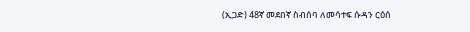(ኢጋድ) 48ኛ መደበኛ ስብሰባ ለመሳተፍ ሱዳን ርዕሰ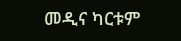መዲና ካርቱም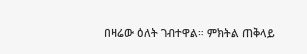በዛሬው ዕለት ገብተዋል። ምክትል ጠቅላይ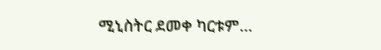ሚኒስትር ደመቀ ካርቱም…